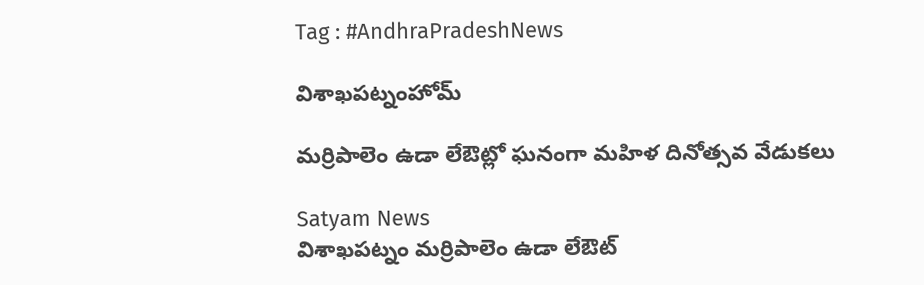Tag : #AndhraPradeshNews

విశాఖపట్నంహోమ్

మర్రిపాలెం ఉడా లేఔట్లో ఘనంగా మహిళ దినోత్సవ వేడుకలు

Satyam News
విశాఖపట్నం మర్రిపాలెం ఉడా లేఔట్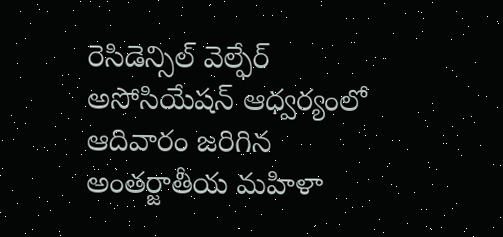రెసిడెన్సిల్ వెల్ఫేర్ అసోసియేషన్ ఆధ్వర్యంలో ఆదివారం జరిగిన అంతర్జాతీయ మహిళా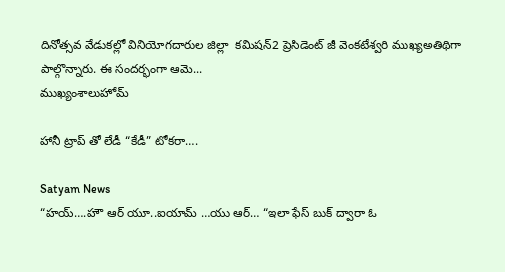దినోత్సవ వేడుకల్లో వినియోగదారుల జిల్లా  కమిషన్2 ప్రెసిడెంట్ జీ వెంకటేశ్వరి ముఖ్యఅతిథిగా పాల్గొన్నారు. ఈ సందర్భంగా ఆమె...
ముఖ్యంశాలుహోమ్

హానీ ట్రాప్ తో లేడీ “కేడీ” టోకరా….

Satyam News
“హ‌య్‌….హౌ ఆర్ యూ..ఐయామ్ …యు ఆర్… “ఇలా ఫేస్ బుక్ ద్వారా ఓ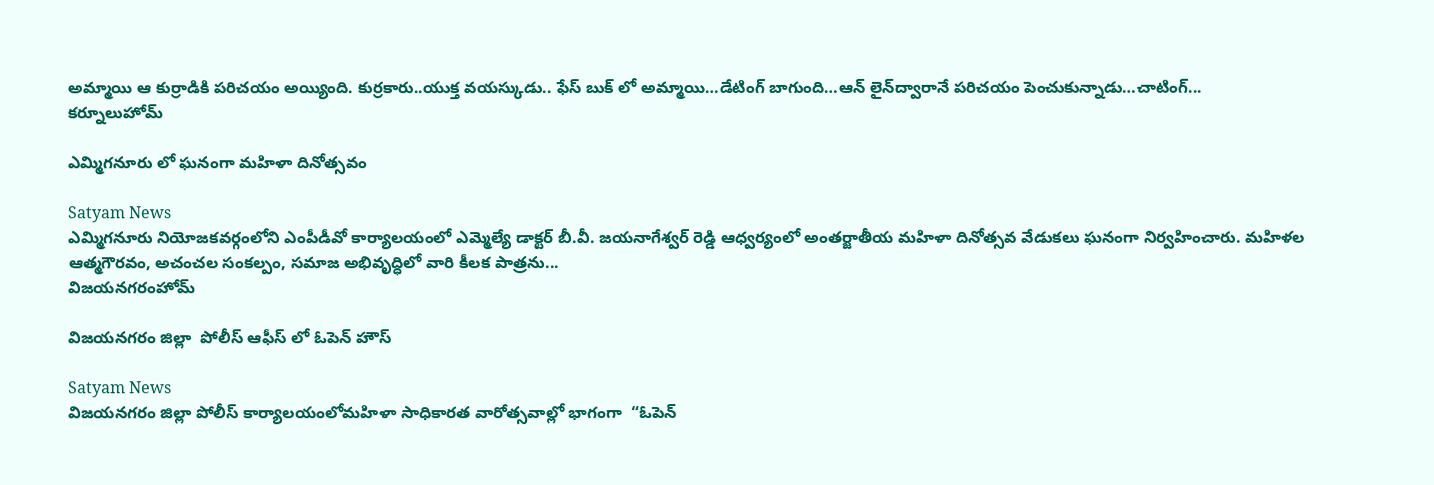అమ్మాయి ఆ కుర్రాడికి ప‌రిచ‌యం అయ్యింది. కుర్ర‌కారు..యుక్త వ‌య‌స్కుడు.. ఫేస్ బుక్ లో అమ్మాయి…డేటింగ్ బాగుంది…ఆన్ లైన్‌ద్వారానే ప‌రిచ‌యం పెంచుకున్నాడు…చాటింగ్...
కర్నూలుహోమ్

ఎమ్మిగనూరు లో ఘనంగా మహిళా దినోత్సవం

Satyam News
ఎమ్మిగనూరు నియోజకవర్గంలోని ఎంపీడీవో కార్యాలయంలో ఎమ్మెల్యే డాక్టర్ బీ.వీ. జయనాగేశ్వర్ రెడ్డి ఆధ్వర్యంలో అంతర్జాతీయ మహిళా దినోత్సవ వేడుకలు ఘనంగా నిర్వహించారు. మహిళల ఆత్మగౌరవం, అచంచల సంకల్పం, సమాజ అభివృద్ధిలో వారి కీలక పాత్రను...
విజయనగరంహోమ్

విజ‌య‌న‌గ‌రం జిల్లా  పోలీస్ ఆఫీస్ లో ఓపెన్ హౌస్

Satyam News
విజ‌య‌న‌గ‌రం జిల్లా పోలీస్ కార్యాల‌యంలోమహిళా సాధికారత వారోత్సవాల్లో భాగంగా  “ఓపెన్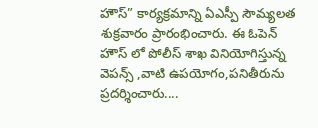హౌస్” కార్య‌క్ర‌మాన్ని ఏఎస్పీ సౌమ్య‌ల‌త శుక్ర‌వారం ప్రారంభించారు. ఈ ఓపెన్ హౌస్ లో పోలీస్ శాఖ వినియోగిస్తున్న వెప‌న్స్ ,వాటి ఉప‌యోగం,ప‌నితీరును ప్ర‌ద‌ర్శించారు....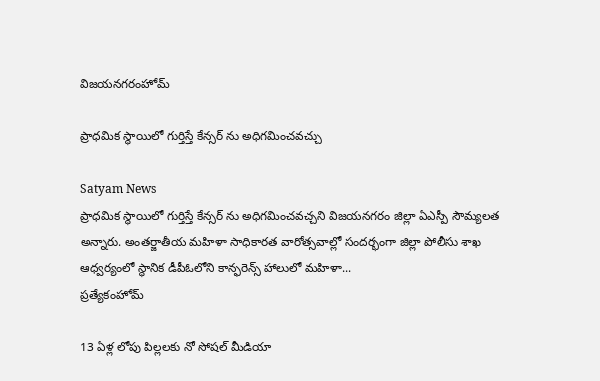విజయనగరంహోమ్

ప్రాధమిక స్థాయిలో గుర్తిస్తే కేన్సర్‌ ను అధిగమించవచ్చు

Satyam News
ప్రాధ‌మిక స్థాయిలో గుర్తిస్తే కేన్స‌ర్ ను అధిగ‌మించ‌వ‌చ్చ‌ని విజ‌య‌న‌గ‌రం జిల్లా ఏఎస్పీ సౌమ్య‌ల‌త అన్నారు. అంత‌ర్జాతీయ‌ మహిళా సాధికారత వారోత్సవాల్లో సంద‌ర్భంగా జిల్లా పోలీసు శాఖ ఆధ్వర్యంలో స్థానిక‌ డీపీఓలోని కాన్ఫ‌రెన్స్ హాలులో మహిళా...
ప్రత్యేకంహోమ్

13 ఏళ్ల లోపు పిల్లలకు నో సోషల్ మీడియా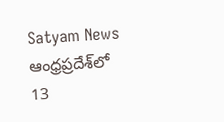Satyam News
ఆంధ్రప్రదేశ్‌లో 13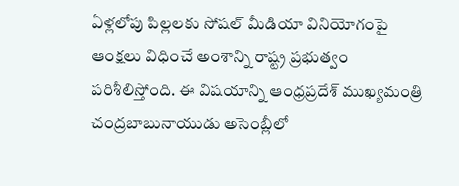ఏళ్లలోపు పిల్లలకు సోషల్ మీడియా వినియోగంపై ఆంక్షలు విధించే అంశాన్ని రాష్ట్ర ప్రభుత్వం పరిశీలిస్తోంది. ఈ విషయాన్ని ఆంధ్రప్రదేశ్ ముఖ్యమంత్రి చంద్రబాబునాయుడు అసెంబ్లీలో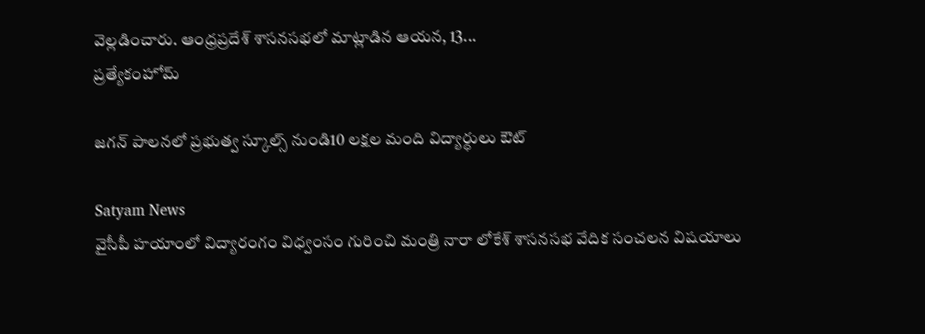వెల్లడించారు. ఆంధ్రప్రదేశ్ శాసనసభలో మాట్లాడిన ఆయన, 13...
ప్రత్యేకంహోమ్

జగన్‌ పాలనలో ప్రభుత్వ స్కూల్స్‌ నుండి10 లక్షల మంది విద్యార్ధులు ఔట్‌

Satyam News
వైసీపీ హయాంలో విద్యారంగం విధ్వంసం గురించి మంత్రి నారా లోకేశ్‌ శాసనసభ వేదిక సంచలన విషయాలు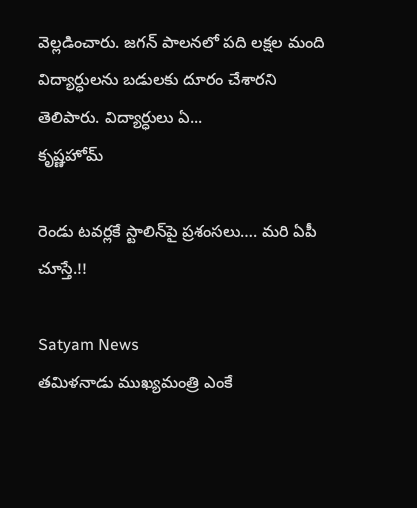వెల్లడించారు. జగన్‌ పాలనలో పది లక్షల మంది విద్యార్ధులను బడులకు దూరం చేశారని తెలిపారు. విద్యార్ధులు ఏ...
కృష్ణహోమ్

రెండు టవర్లకే స్టాలిన్‌పై ప్రశంసలు…. మరి ఏపీ చూస్తే.!!

Satyam News
తమిళనాడు ముఖ్యమంత్రి ఎంకే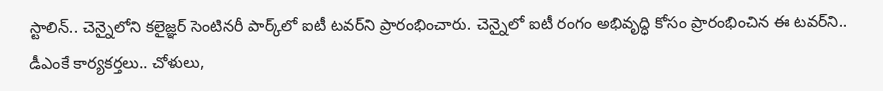స్టాలిన్‌.. చెన్నైలోని కలైజ్ఞర్‌ సెంటినరీ పార్క్‌లో ఐటీ టవర్‌ని ప్రారంభించారు. చెన్నైలో ఐటీ రంగం అభివృద్ధి కోసం ప్రారంభించిన ఈ టవర్‌ని.. డీఎంకే కార్యకర్తలు.. చోళులు,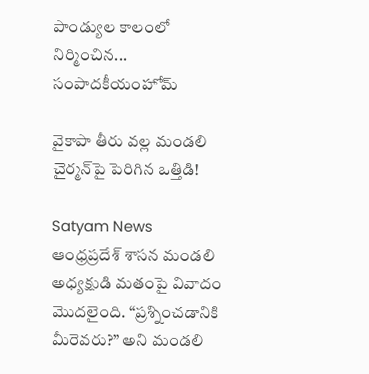పాండ్యుల కాలంలో నిర్మించిన...
సంపాదకీయంహోమ్

వైకాపా తీరు వల్ల మండలి చైర్మన్‌పై పెరిగిన ఒత్తిడి!

Satyam News
ఆంధ్రప్రదేశ్ శాసన మండలి అధ్యక్షుడి మతంపై వివాదం మొదలైంది. “ప్రశ్నించడానికి మీరెవరు?” అని మండలి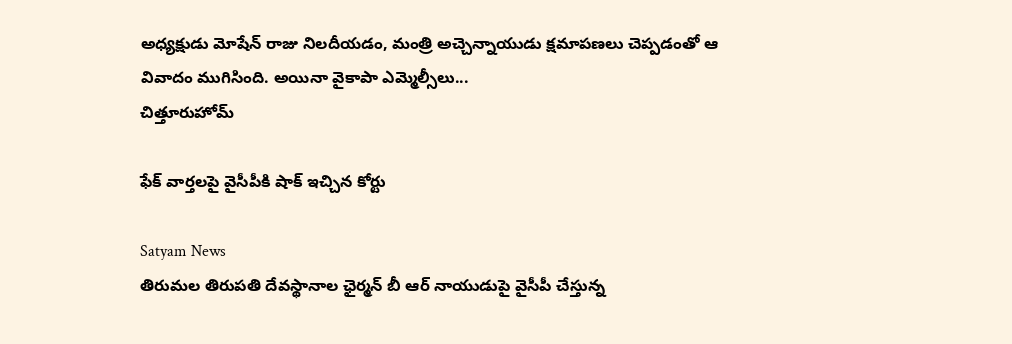అధ్యక్షుడు మోషేన్ రాజు నిలదీయడం, మంత్రి అచ్చెన్నాయుడు క్షమాపణలు చెప్పడంతో ఆ వివాదం ముగిసింది. అయినా వైకాపా ఎమ్మెల్సీలు...
చిత్తూరుహోమ్

ఫేక్ వార్తలపై వైసీపీకి షాక్ ఇచ్చిన కోర్టు

Satyam News
తిరుమల తిరుపతి దేవస్థానాల ఛైర్మన్ బీ ఆర్ నాయుడుపై వైసీపీ చేస్తున్న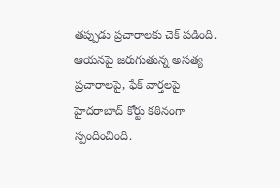తప్పుడు ప్రచారాలకు చెక్ పడింది. ఆయనపై జరుగుతున్న అసత్య ప్రచారాలపై, ఫేక్ వార్తలపై హైదరాబాద్ కోర్టు కఠినంగా స్పందించింది.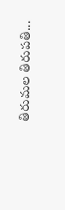తిరుమల తిరుపతి...